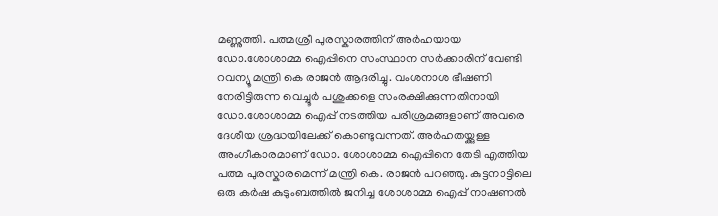മണ്ണുത്തി. പത്മശ്രീ പുരസ്കാരത്തിന് അർഹയായ ഡോ.ശോശാമ്മ ഐപ്പിനെ സംസ്ഥാന സർക്കാരിന് വേണ്ടി റവന്യൂ മന്ത്രി കെ രാജൻ ആദരിച്ചു. വംശനാശ ഭീഷണി നേരിട്ടിരുന്ന വെച്ചൂർ പശുക്കളെ സംരക്ഷിക്കുന്നതിനായി ഡോ.ശോശാമ്മ ഐപ്പ് നടത്തിയ പരിശ്രമങ്ങളാണ് അവരെ ദേശീയ ശ്രദ്ധയിലേക്ക് കൊണ്ടുവന്നത്. അർഹതയ്ക്കുള്ള അംഗീകാരമാണ് ഡോ. ശോശാമ്മ ഐപ്പിനെ തേടി എത്തിയ പത്മ പുരസ്കാരമെന്ന് മന്ത്രി കെ. രാജൻ പറഞ്ഞു. കുട്ടനാട്ടിലെ ഒരു കർഷ കുടുംബത്തിൽ ജനിച്ച ശോശാമ്മ ഐപ്പ് നാഷണൽ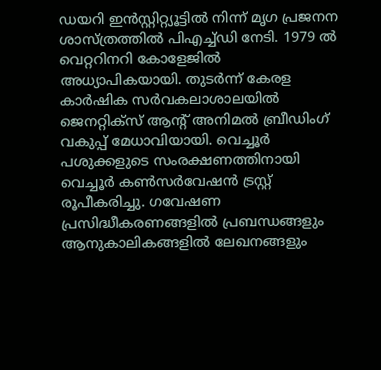ഡയറി ഇൻസ്റ്റിറ്റ്യൂട്ടിൽ നിന്ന് മൃഗ പ്രജനന ശാസ്ത്രത്തിൽ പിഎച്ച്ഡി നേടി. 1979 ൽ വെറ്ററിനറി കോളേജിൽ അധ്യാപികയായി. തുടർന്ന് കേരള കാർഷിക സർവകലാശാലയിൽ ജെനറ്റിക്സ് ആന്റ് അനിമൽ ബ്രീഡിംഗ് വകുപ്പ് മേധാവിയായി. വെച്ചൂർ പശുക്കളുടെ സംരക്ഷണത്തിനായി വെച്ചൂർ കൺസർവേഷൻ ട്രസ്റ്റ് രൂപീകരിച്ചു. ഗവേഷണ പ്രസിദ്ധീകരണങ്ങളിൽ പ്രബന്ധങ്ങളും ആനുകാലികങ്ങളിൽ ലേഖനങ്ങളും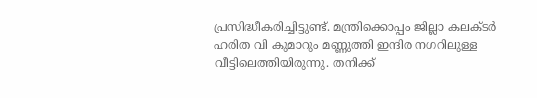പ്രസിദ്ധീകരിച്ചിട്ടുണ്ട്. മന്ത്രിക്കൊപ്പം ജില്ലാ കലക്ടർ ഹരിത വി കുമാറും മണ്ണുത്തി ഇന്ദിര നഗറിലുള്ള വീട്ടിലെത്തിയിരുന്നു. തനിക്ക്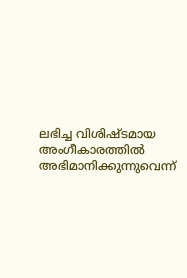ലഭിച്ച വിശിഷ്ടമായ അംഗീകാരത്തിൽ അഭിമാനിക്കുന്നുവെന്ന്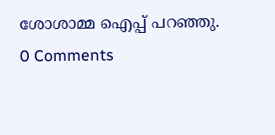ശോശാമ്മ ഐപ്പ് പറഞ്ഞു.
0 Comments